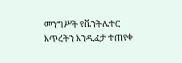መንግሥት የቬንትሌተር እጥረትን እንዲፈታ ተጠየቀ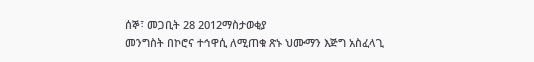ሰኞ፣ መጋቢት 28 2012ማስታወቂያ
መንግስት በኮሮና ተኅዋሲ ለሚጠቁ ጽኑ ህሙማን እጅግ አስፈላጊ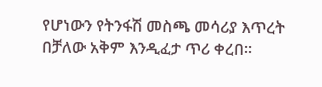የሆነውን የትንፋሽ መስጫ መሳሪያ እጥረት በቻለው አቅም እንዲፈታ ጥሪ ቀረበ።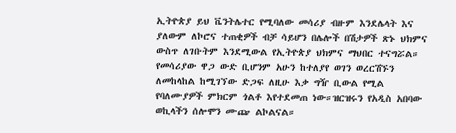ኢትዮጵያ ይህ ቬንትሌተር የሚባለው መሳሪያ ብዙም እንደሌላት እና ያለውም ለኮሮና ተጠቂዎች ብቻ ሳይሆን በሌሎች በሽታዎች ጽኑ ህክምና ውስጥ ለገቡትም እንደሚውል የኢትዮጵያ ህክምና ማህበር ተናግሯል። የመሳሪያው ዋጋ ውድ ቢሆንም አሁን ከተለያየ ወገን ወረርሽኙን ለመከላከል ከሚገኘው ድጋፍ ለዚሁ እቃ ግዥ ቢውል የሚል የባለሙያዎች ምክርም ጎልቶ እየተደመጠ ነው።ዝርዝሩን የአዲስ አበባው ወኪላችን ሰሎሞን ሙጬ ልኮልናል።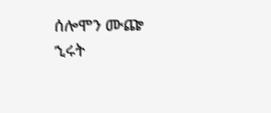ሰሎሞን ሙጬ
ኂሩት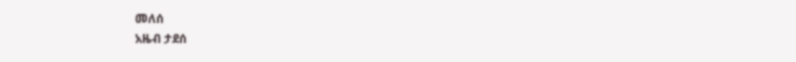መለሰ
አዜብ ታደሰ